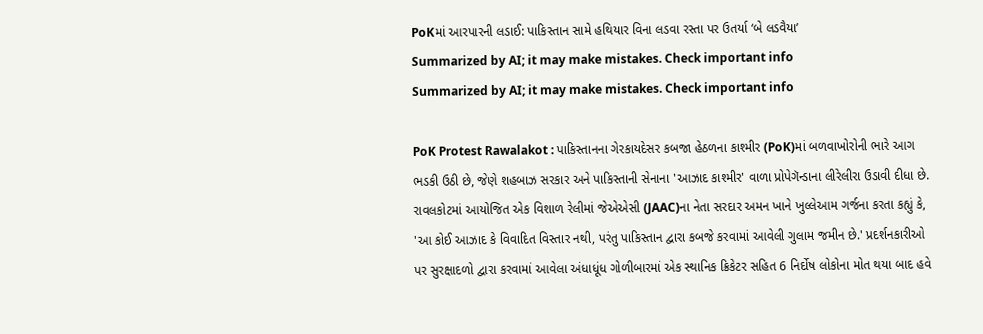PoKમાં આરપારની લડાઈ: પાકિસ્તાન સામે હથિયાર વિના લડવા રસ્તા પર ઉતર્યા ‘બે લડવૈયા’
Summarized by AI; it may make mistakes. Check important info
Summarized by AI; it may make mistakes. Check important info

PoK Protest Rawalakot : પાકિસ્તાનના ગેરકાયદેસર કબજા હેઠળના કાશ્મીર (PoK)માં બળવાખોરોની ભારે આગ ભડકી ઉઠી છે, જેણે શહબાઝ સરકાર અને પાકિસ્તાની સેનાના 'આઝાદ કાશ્મીર' વાળા પ્રોપેગૅન્ડાના લીરેલીરા ઉડાવી દીધા છે. રાવલકોટમાં આયોજિત એક વિશાળ રેલીમાં જેએએસી (JAAC)ના નેતા સરદાર અમન ખાને ખુલ્લેઆમ ગર્જના કરતા કહ્યું કે, 'આ કોઈ આઝાદ કે વિવાદિત વિસ્તાર નથી, પરંતુ પાકિસ્તાન દ્વારા કબજે કરવામાં આવેલી ગુલામ જમીન છે.' પ્રદર્શનકારીઓ પર સુરક્ષાદળો દ્વારા કરવામાં આવેલા અંધાધૂંધ ગોળીબારમાં એક સ્થાનિક ક્રિકેટર સહિત 6 નિર્દોષ લોકોના મોત થયા બાદ હવે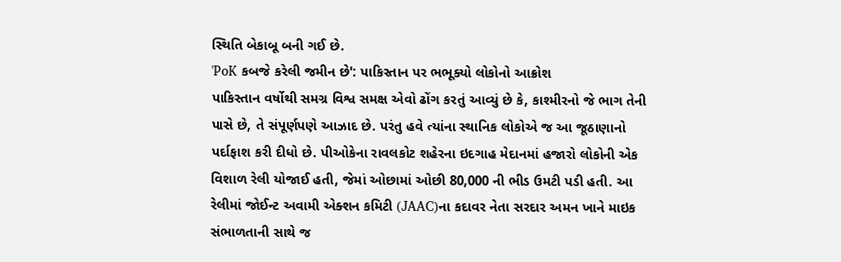સ્થિતિ બેકાબૂ બની ગઈ છે.
'PoK કબજે કરેલી જમીન છે': પાકિસ્તાન પર ભભૂક્યો લોકોનો આક્રોશ
પાકિસ્તાન વર્ષોથી સમગ્ર વિશ્વ સમક્ષ એવો ઢોંગ કરતું આવ્યું છે કે, કાશ્મીરનો જે ભાગ તેની પાસે છે, તે સંપૂર્ણપણે આઝાદ છે. પરંતુ હવે ત્યાંના સ્થાનિક લોકોએ જ આ જૂઠાણાનો પર્દાફાશ કરી દીધો છે. પીઓકેના રાવલકોટ શહેરના ઇદગાહ મેદાનમાં હજારો લોકોની એક વિશાળ રેલી યોજાઈ હતી, જેમાં ઓછામાં ઓછી 80,000 ની ભીડ ઉમટી પડી હતી. આ રેલીમાં જોઈન્ટ અવામી એક્શન કમિટી (JAAC)ના કદાવર નેતા સરદાર અમન ખાને માઇક સંભાળતાની સાથે જ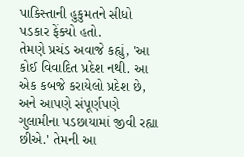પાકિસ્તાની હુકુમતને સીધો પડકાર ફેંક્યો હતો.
તેમણે પ્રચંડ અવાજે કહ્યું, 'આ કોઈ વિવાદિત પ્રદેશ નથી. આ એક કબજે કરાયેલો પ્રદેશ છે, અને આપણે સંપૂર્ણપણે ગુલામીના પડછાયામાં જીવી રહ્યા છીએ.' તેમની આ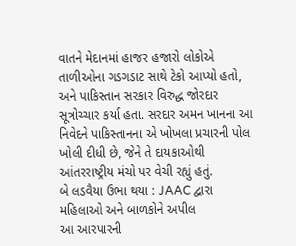વાતને મેદાનમાં હાજર હજારો લોકોએ તાળીઓના ગડગડાટ સાથે ટેકો આપ્યો હતો, અને પાકિસ્તાન સરકાર વિરુદ્ધ જોરદાર સૂત્રોચ્ચાર કર્યા હતા. સરદાર અમન ખાનના આ નિવેદને પાકિસ્તાનના એ ખોખલા પ્રચારની પોલ ખોલી દીધી છે, જેને તે દાયકાઓથી આંતરરાષ્ટ્રીય મંચો પર વેચી રહ્યું હતું.
બે લડવૈયા ઉભા થયા : JAAC દ્વારા મહિલાઓ અને બાળકોને અપીલ
આ આરપારની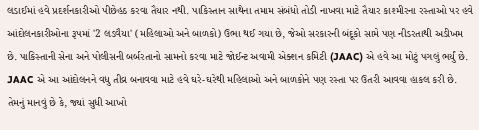લડાઈમાં હવે પ્રદર્શનકારીઓ પીછેહઠ કરવા તૈયાર નથી. પાકિસ્તાન સાથેના તમામ સંબંધો તોડી નાખવા માટે તૈયાર કાશ્મીરના રસ્તાઓ પર હવે આંદોલનકારીઓના રૂપમાં '2 લડવૈયા' (મહિલાઓ અને બાળકો) ઉભા થઈ ગયા છે, જેઓ સરકારની બંદૂકો સામે પણ નીડરતાથી અડીખમ છે. પાકિસ્તાની સેના અને પોલીસની બર્બરતાનો સામનો કરવા માટે જોઈન્ટ અવામી એક્શન કમિટી (JAAC) એ હવે આ મોટું પગલું ભર્યું છે.
JAAC એ આ આંદોલનને વધુ તીવ્ર બનાવવા માટે હવે ઘરે-ઘરેથી મહિલાઓ અને બાળકોને પણ રસ્તા પર ઉતરી આવવા હાકલ કરી છે. તેમનું માનવું છે કે, જ્યાં સુધી આખો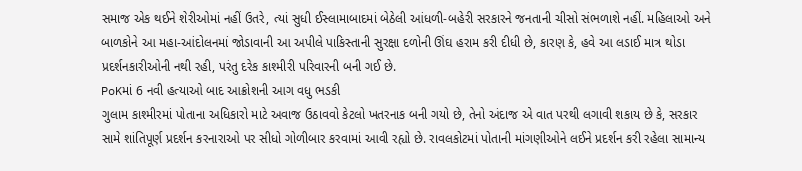સમાજ એક થઈને શેરીઓમાં નહીં ઉતરે, ત્યાં સુધી ઈસ્લામાબાદમાં બેઠેલી આંધળી-બહેરી સરકારને જનતાની ચીસો સંભળાશે નહીં. મહિલાઓ અને બાળકોને આ મહા-આંદોલનમાં જોડાવાની આ અપીલે પાકિસ્તાની સુરક્ષા દળોની ઊંઘ હરામ કરી દીધી છે, કારણ કે, હવે આ લડાઈ માત્ર થોડા પ્રદર્શનકારીઓની નથી રહી, પરંતુ દરેક કાશ્મીરી પરિવારની બની ગઈ છે.
PoKમાં 6 નવી હત્યાઓ બાદ આક્રોશની આગ વધુ ભડકી
ગુલામ કાશ્મીરમાં પોતાના અધિકારો માટે અવાજ ઉઠાવવો કેટલો ખતરનાક બની ગયો છે, તેનો અંદાજ એ વાત પરથી લગાવી શકાય છે કે, સરકાર સામે શાંતિપૂર્ણ પ્રદર્શન કરનારાઓ પર સીધો ગોળીબાર કરવામાં આવી રહ્યો છે. રાવલકોટમાં પોતાની માંગણીઓને લઈને પ્રદર્શન કરી રહેલા સામાન્ય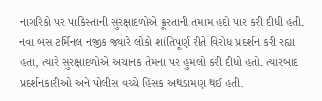નાગરિકો પર પાકિસ્તાની સુરક્ષાદળોએ ક્રૂરતાની તમામ હદો પાર કરી દીધી હતી. નવા બસ ટર્મિનલ નજીક જ્યારે લોકો શાંતિપૂર્ણ રીતે વિરોધ પ્રદર્શન કરી રહ્યા હતા, ત્યારે સુરક્ષાદળોએ અચાનક તેમના પર હુમલો કરી દીધો હતો. ત્યારબાદ પ્રદર્શનકારીઓ અને પોલીસ વચ્ચે હિંસક અથડામણ થઈ હતી.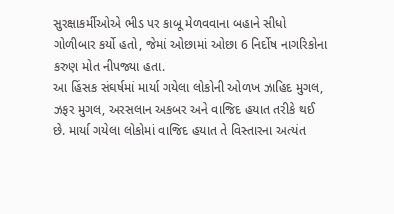સુરક્ષાકર્મીઓએ ભીડ પર કાબૂ મેળવવાના બહાને સીધો ગોળીબાર કર્યો હતો, જેમાં ઓછામાં ઓછા 6 નિર્દોષ નાગરિકોના કરુણ મોત નીપજ્યા હતા.
આ હિંસક સંઘર્ષમાં માર્યા ગયેલા લોકોની ઓળખ ઝાહિદ મુગલ, ઝફર મુગલ, અરસલાન અકબર અને વાજિદ હયાત તરીકે થઈ છે. માર્યા ગયેલા લોકોમાં વાજિદ હયાત તે વિસ્તારના અત્યંત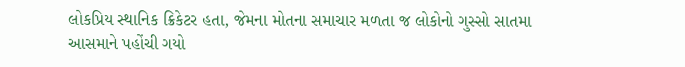લોકપ્રિય સ્થાનિક ક્રિકેટર હતા, જેમના મોતના સમાચાર મળતા જ લોકોનો ગુસ્સો સાતમા આસમાને પહોંચી ગયો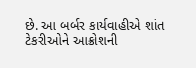છે. આ બર્બર કાર્યવાહીએ શાંત ટેકરીઓને આક્રોશની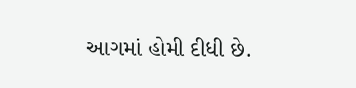આગમાં હોમી દીધી છે.